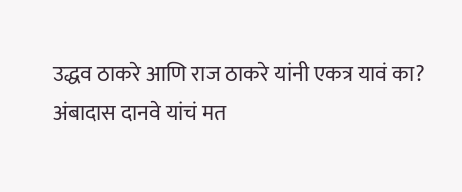उद्धव ठाकरे आणि राज ठाकरे यांनी एकत्र यावं का? अंबादास दानवे यांचं मत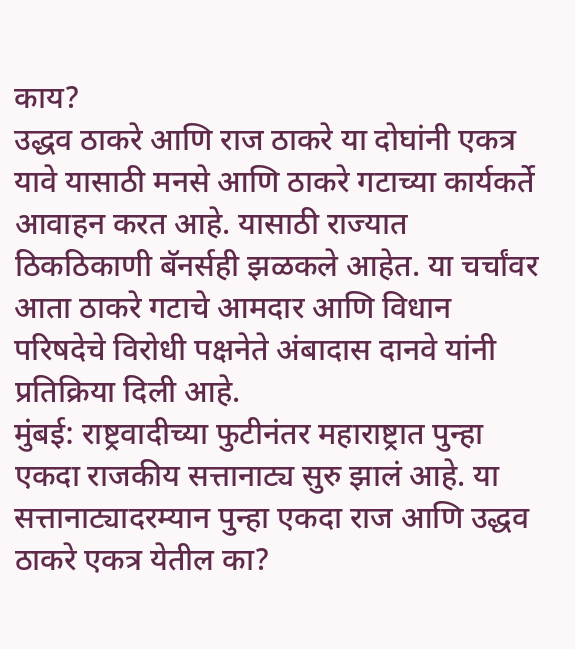काय?
उद्धव ठाकरे आणि राज ठाकरे या दोघांनी एकत्र यावे यासाठी मनसे आणि ठाकरे गटाच्या कार्यकर्ते आवाहन करत आहे. यासाठी राज्यात ठिकठिकाणी बॅनर्सही झळकले आहेत. या चर्चांवर आता ठाकरे गटाचे आमदार आणि विधान परिषदेचे विरोधी पक्षनेते अंबादास दानवे यांनी प्रतिक्रिया दिली आहे.
मुंबई: राष्ट्रवादीच्या फुटीनंतर महाराष्ट्रात पुन्हा एकदा राजकीय सत्तानाट्य सुरु झालं आहे. या सत्तानाट्यादरम्यान पुन्हा एकदा राज आणि उद्धव ठाकरे एकत्र येतील का?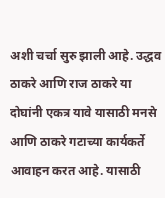अशी चर्चा सुरु झाली आहे. उद्धव ठाकरे आणि राज ठाकरे या दोघांनी एकत्र यावे यासाठी मनसे आणि ठाकरे गटाच्या कार्यकर्ते आवाहन करत आहे. यासाठी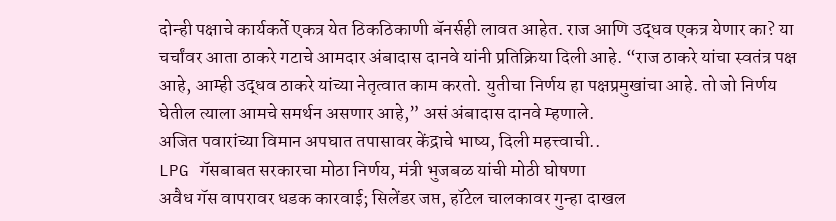दोन्ही पक्षाचे कार्यकर्ते एकत्र येत ठिकठिकाणी बॅनर्सही लावत आहेत. राज आणि उद्धव एकत्र येणार का? या चर्चांवर आता ठाकरे गटाचे आमदार अंबादास दानवे यांनी प्रतिक्रिया दिली आहे. “राज ठाकरे यांचा स्वतंत्र पक्ष आहे, आम्ही उद्धव ठाकरे यांच्या नेतृत्वात काम करतो. युतीचा निर्णय हा पक्षप्रमुखांचा आहे. तो जो निर्णय घेतील त्याला आमचे समर्थन असणार आहे,” असं अंबादास दानवे म्हणाले.
अजित पवारांच्या विमान अपघात तपासावर केंद्राचे भाष्य, दिली महत्त्वाची..
LPG गॅसबाबत सरकारचा मोठा निर्णय, मंत्री भुजबळ यांची मोठी घोषणा
अवैध गॅस वापरावर धडक कारवाई; सिलेंडर जप्त, हॉटेल चालकावर गुन्हा दाखल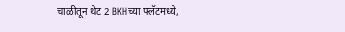चाळीतून थेट 2 BKHच्या फ्लॅटमध्ये,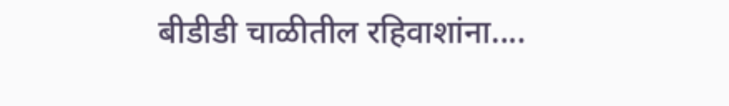बीडीडी चाळीतील रहिवाशांना....